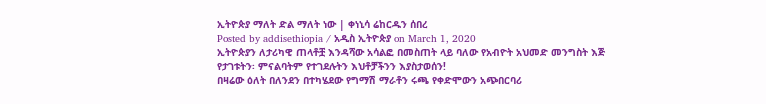ኢትዮጵያ ማለት ድል ማለት ነው | ቀነኒሳ ሬከርዱን ሰበረ
Posted by addisethiopia / አዲስ ኢትዮጵያ on March 1, 2020
ኢትዮጵያን ለታሪካዊ ጠላቶቿ እንዳሻው አሳልፎ በመስጠት ላይ ባለው የአብዮት አህመድ መንግስት እጅ የታገቱትን፡ ምናልባትም የተገደሉትን እህቶቻችንን እያስታወሰን!
በዛሬው ዕለት በለንደን በተካሄደው የግማሽ ማራቶን ሩጫ የቀድሞውን አጭበርባሪ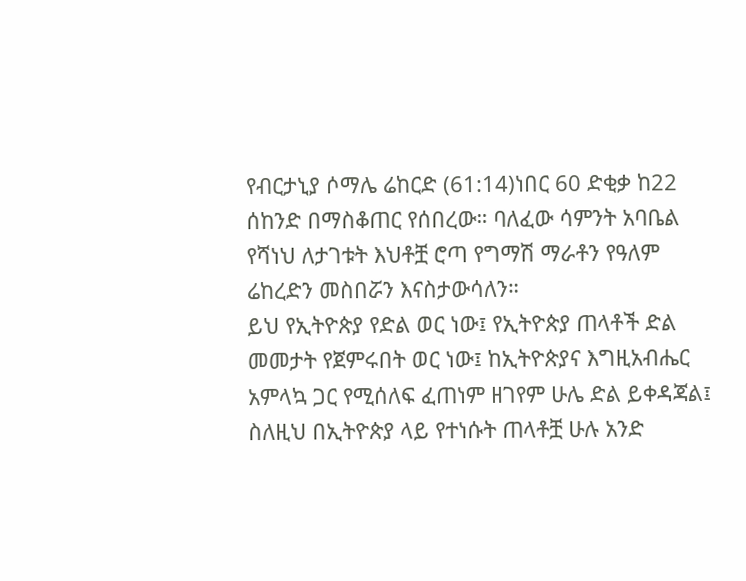የብርታኒያ ሶማሌ ሬከርድ (61:14)ነበር 60 ድቂቃ ከ22 ሰከንድ በማስቆጠር የሰበረው። ባለፈው ሳምንት አባቤል የሻነህ ለታገቱት እህቶቿ ሮጣ የግማሽ ማራቶን የዓለም ሬከረድን መስበሯን እናስታውሳለን።
ይህ የኢትዮጵያ የድል ወር ነው፤ የኢትዮጵያ ጠላቶች ድል መመታት የጀምሩበት ወር ነው፤ ከኢትዮጵያና እግዚአብሔር አምላኳ ጋር የሚሰለፍ ፈጠነም ዘገየም ሁሌ ድል ይቀዳጃል፤ ስለዚህ በኢትዮጵያ ላይ የተነሱት ጠላቶቿ ሁሉ አንድ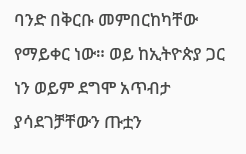ባንድ በቅርቡ መምበርከካቸው የማይቀር ነው። ወይ ከኢትዮጵያ ጋር ነን ወይም ደግሞ አጥብታ ያሳደገቻቸውን ጡቷን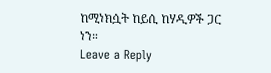ከሚነክሷት ከይሲ ከሃዲዎች ጋር ነን።
Leave a Reply